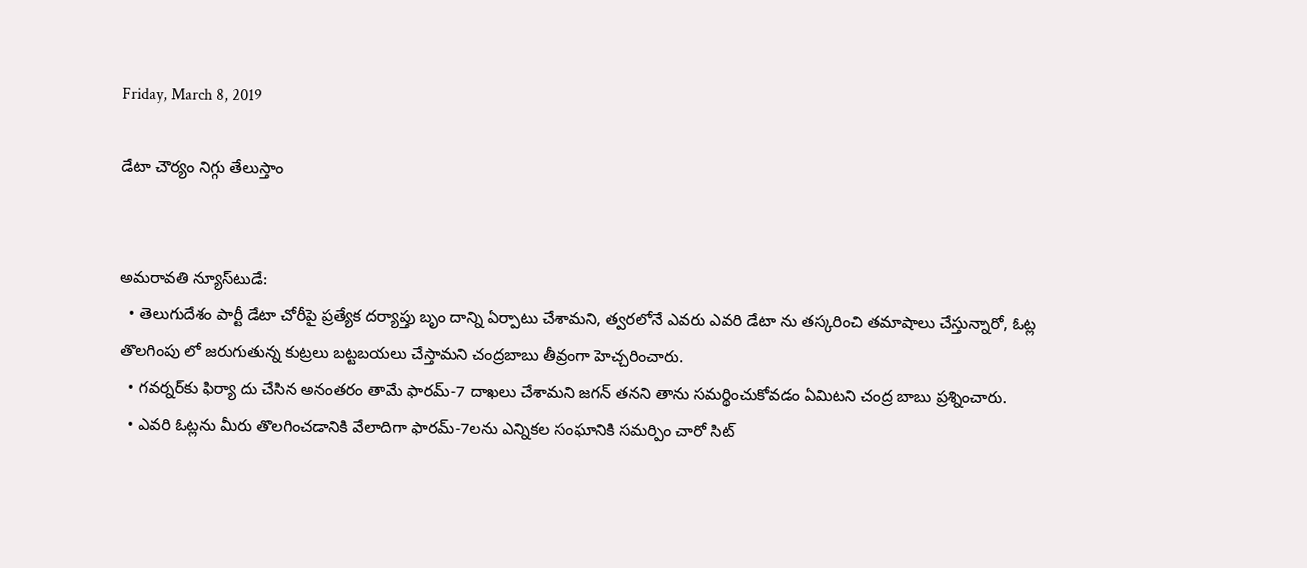Friday, March 8, 2019

డేటా చౌర్యం నిగ్గు తేలుస్తాం


అమరావతి న్యూస్‌టుడే:
  • తెలుగుదేశం పార్టీ డేటా చోరీపై ప్రత్యేక దర్యాప్తు బృం దాన్ని ఏర్పాటు చేశామని, త్వరలోనే ఎవరు ఎవరి డేటా ను తస్కరించి తమాషాలు చేస్తున్నారో, ఓట్ల తొలగింపు లో జరుగుతున్న కుట్రలు బట్టబయలు చేస్తామని చంద్రబాబు తీవ్రంగా హెచ్చరించారు.
  • గవర్నర్‌కు ఫిర్యా దు చేసిన అనంతరం తామే ఫారమ్‌-7 దాఖలు చేశామని జగన్‌ తనని తాను సమర్థించుకోవడం ఏమిటని చంద్ర బాబు ప్రశ్నించారు.
  • ఎవరి ఓట్లను మీరు తొలగించడానికి వేలాదిగా ఫారమ్‌-7లను ఎన్నికల సంఘానికి సమర్పిం చారో సిట్‌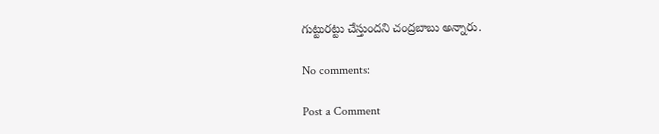గుట్టురట్టు చేస్తుందని చంద్రబాబు అన్నారు.

No comments:

Post a Comment